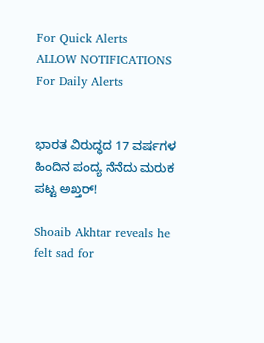For Quick Alerts
ALLOW NOTIFICATIONS
For Daily Alerts


ಭಾರತ ವಿರುದ್ಧದ 17 ವರ್ಷಗಳ ಹಿಂದಿನ ಪಂದ್ಯ ನೆನೆದು ಮರುಕ ಪಟ್ಟ ಅಖ್ತರ್!

Shoaib Akhtar reveals he felt sad for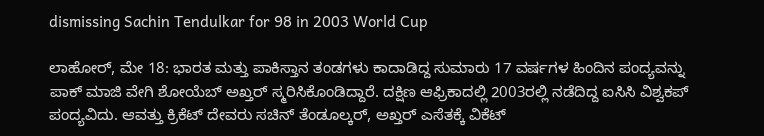dismissing Sachin Tendulkar for 98 in 2003 World Cup

ಲಾಹೋರ್, ಮೇ 18: ಭಾರತ ಮತ್ತು ಪಾಕಿಸ್ತಾನ ತಂಡಗಳು ಕಾದಾಡಿದ್ದ ಸುಮಾರು 17 ವರ್ಷಗಳ ಹಿಂದಿನ ಪಂದ್ಯವನ್ನು ಪಾಕ್ ಮಾಜಿ ವೇಗಿ ಶೋಯೆಬ್ ಅಖ್ತರ್ ಸ್ಮರಿಸಿಕೊಂಡಿದ್ದಾರೆ. ದಕ್ಷಿಣ ಆಫ್ರಿಕಾದಲ್ಲಿ 2003ರಲ್ಲಿ ನಡೆದಿದ್ದ ಐಸಿಸಿ ವಿಶ್ವಕಪ್ ಪಂದ್ಯವಿದು. ಆವತ್ತು ಕ್ರಿಕೆಟ್ ದೇವರು ಸಚಿನ್ ತೆಂಡೂಲ್ಕರ್, ಅಖ್ತರ್ ಎಸೆತಕ್ಕೆ ವಿಕೆಟ್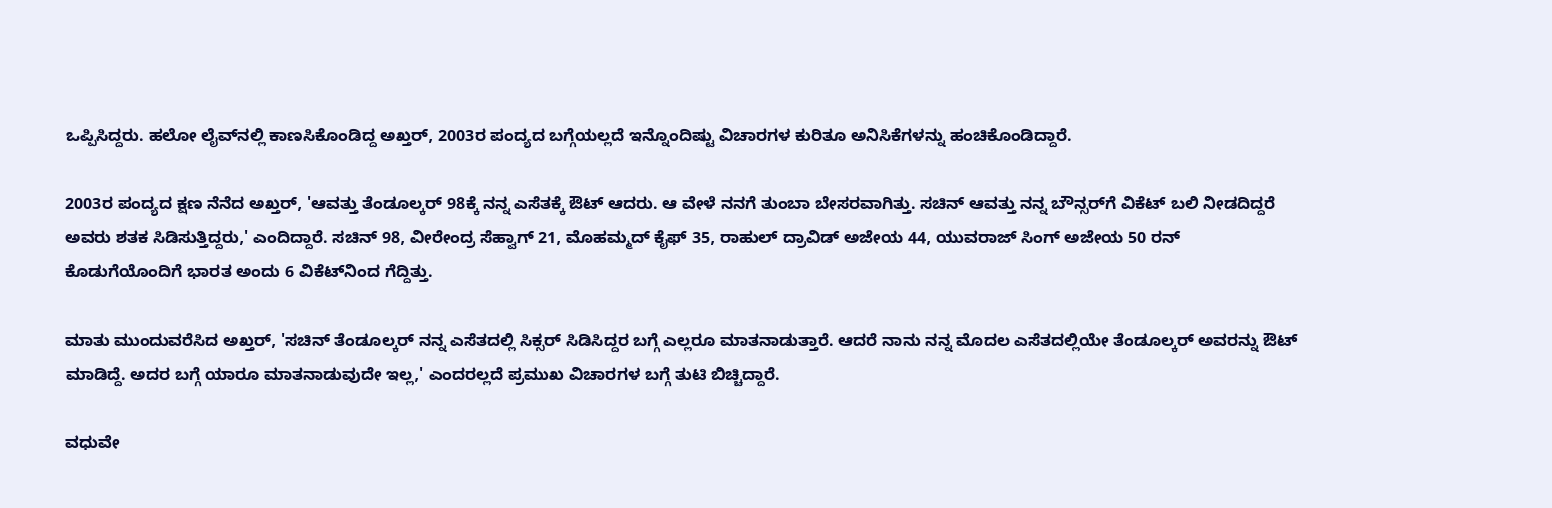ಒಪ್ಪಿಸಿದ್ದರು. ಹಲೋ ಲೈವ್‌ನಲ್ಲಿ ಕಾಣಸಿಕೊಂಡಿದ್ದ ಅಖ್ತರ್, 2003ರ ಪಂದ್ಯದ ಬಗ್ಗೆಯಲ್ಲದೆ ಇನ್ನೊಂದಿಷ್ಟು ವಿಚಾರಗಳ ಕುರಿತೂ ಅನಿಸಿಕೆಗಳನ್ನು ಹಂಚಿಕೊಂಡಿದ್ದಾರೆ.

2003ರ ಪಂದ್ಯದ ಕ್ಷಣ ನೆನೆದ ಅಖ್ತರ್, 'ಆವತ್ತು ತೆಂಡೂಲ್ಕರ್ 98ಕ್ಕೆ ನನ್ನ ಎಸೆತಕ್ಕೆ ಔಟ್ ಆದರು. ಆ ವೇಳೆ ನನಗೆ ತುಂಬಾ ಬೇಸರವಾಗಿತ್ತು. ಸಚಿನ್ ಆವತ್ತು ನನ್ನ ಬೌನ್ಸರ್‌ಗೆ ವಿಕೆಟ್ ಬಲಿ ನೀಡದಿದ್ದರೆ ಅವರು ಶತಕ ಸಿಡಿಸುತ್ತಿದ್ದರು,' ಎಂದಿದ್ದಾರೆ. ಸಚಿನ್ 98, ವೀರೇಂದ್ರ ಸೆಹ್ವಾಗ್ 21, ಮೊಹಮ್ಮದ್ ಕೈಫ್ 35, ರಾಹುಲ್ ದ್ರಾವಿಡ್ ಅಜೇಯ 44, ಯುವರಾಜ್ ಸಿಂಗ್ ಅಜೇಯ 50 ರನ್ ಕೊಡುಗೆಯೊಂದಿಗೆ ಭಾರತ ಅಂದು 6 ವಿಕೆಟ್‌ನಿಂದ ಗೆದ್ದಿತ್ತು.

ಮಾತು ಮುಂದುವರೆಸಿದ ಅಖ್ತರ್, 'ಸಚಿನ್ ತೆಂಡೂಲ್ಕರ್ ನನ್ನ ಎಸೆತದಲ್ಲಿ ಸಿಕ್ಸರ್ ಸಿಡಿಸಿದ್ದರ ಬಗ್ಗೆ ಎಲ್ಲರೂ ಮಾತನಾಡುತ್ತಾರೆ. ಆದರೆ ನಾನು ನನ್ನ ಮೊದಲ ಎಸೆತದಲ್ಲಿಯೇ ತೆಂಡೂಲ್ಕರ್ ಅವರನ್ನು ಔಟ್ ಮಾಡಿದ್ದೆ. ಅದರ ಬಗ್ಗೆ ಯಾರೂ ಮಾತನಾಡುವುದೇ ಇಲ್ಲ,' ಎಂದರಲ್ಲದೆ ಪ್ರಮುಖ ವಿಚಾರಗಳ ಬಗ್ಗೆ ತುಟಿ ಬಿಚ್ಚಿದ್ದಾರೆ.

ವಧುವೇ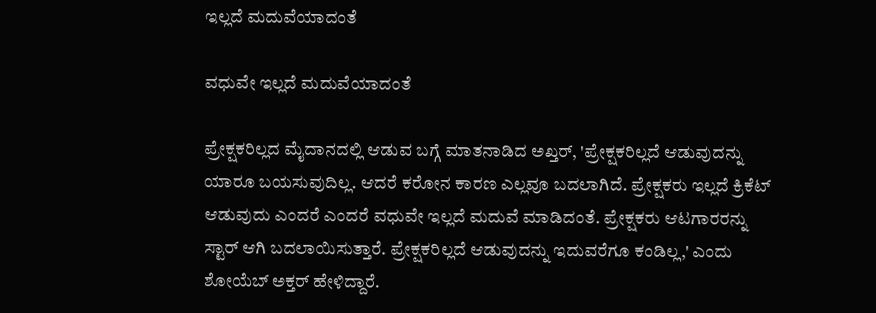ಇಲ್ಲದೆ ಮದುವೆಯಾದಂತೆ

ವಧುವೇ ಇಲ್ಲದೆ ಮದುವೆಯಾದಂತೆ

ಪ್ರೇಕ್ಷಕರಿಲ್ಲದ ಮೈದಾನದಲ್ಲಿ ಆಡುವ ಬಗ್ಗೆ ಮಾತನಾಡಿದ ಅಖ್ತರ್, 'ಪ್ರೇಕ್ಷಕರಿಲ್ಲದೆ ಆಡುವುದನ್ನು ಯಾರೂ ಬಯಸುವುದಿಲ್ಲ. ಆದರೆ ಕರೋನ ಕಾರಣ ಎಲ್ಲವೂ ಬದಲಾಗಿದೆ. ಪ್ರೇಕ್ಷಕರು ಇಲ್ಲದೆ ಕ್ರಿಕೆಟ್ ಆಡುವುದು ಎಂದರೆ ಎಂದರೆ ವಧುವೇ ಇಲ್ಲದೆ ಮದುವೆ ಮಾಡಿದಂತೆ. ಪ್ರೇಕ್ಷಕರು ಆಟಗಾರರನ್ನು ಸ್ಟಾರ್ ಆಗಿ ಬದಲಾಯಿಸುತ್ತಾರೆ. ಪ್ರೇಕ್ಷಕರಿಲ್ಲದೆ ಆಡುವುದನ್ನು ಇದುವರೆಗೂ ಕಂಡಿಲ್ಲ,' ಎಂದು ಶೋಯೆಬ್ ಅಕ್ತರ್ ಹೇಳಿದ್ದಾರೆ.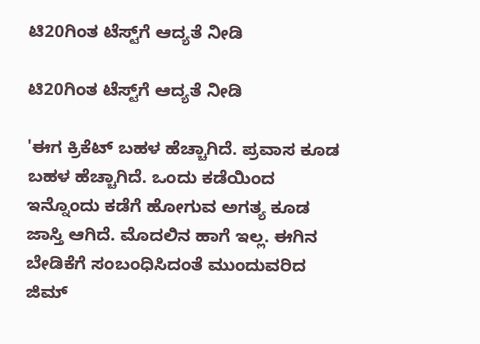ಟಿ20ಗಿಂತ ಟೆಸ್ಟ್‌ಗೆ ಆದ್ಯತೆ ನೀಡಿ

ಟಿ20ಗಿಂತ ಟೆಸ್ಟ್‌ಗೆ ಆದ್ಯತೆ ನೀಡಿ

'ಈಗ ಕ್ರಿಕೆಟ್ ಬಹಳ ಹೆಚ್ಚಾಗಿದೆ. ಪ್ರವಾಸ ಕೂಡ ಬಹಳ ಹೆಚ್ಚಾಗಿದೆ. ಒಂದು ಕಡೆಯಿಂದ ಇನ್ನೊಂದು ಕಡೆಗೆ ಹೋಗುವ ಅಗತ್ಯ ಕೂಡ ಜಾಸ್ತಿ ಆಗಿದೆ. ಮೊದಲಿನ ಹಾಗೆ ಇಲ್ಲ. ಈಗಿನ ಬೇಡಿಕೆಗೆ ಸಂಬಂಧಿಸಿದಂತೆ ಮುಂದುವರಿದ ಜಿಮ್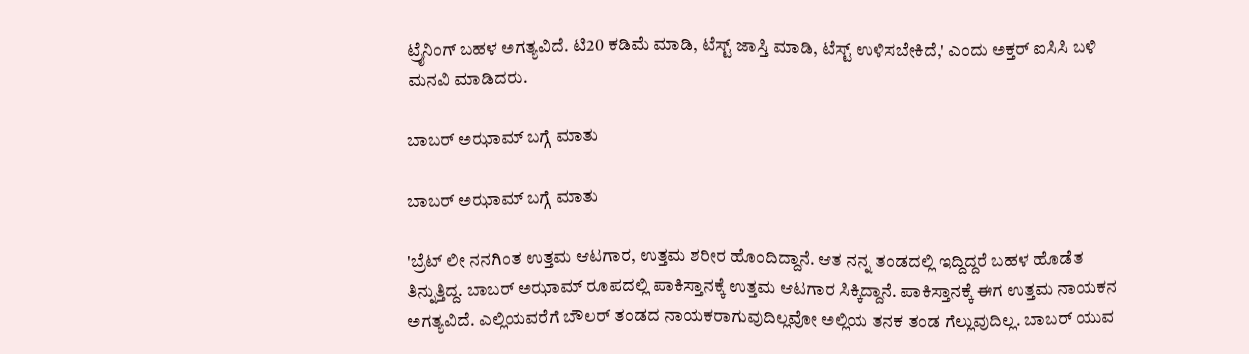ಟ್ರೈನಿಂಗ್ ಬಹಳ ಅಗತ್ಯವಿದೆ. ಟಿ20 ಕಡಿಮೆ ಮಾಡಿ, ಟೆಸ್ಟ್ ಜಾಸ್ತಿ ಮಾಡಿ, ಟೆಸ್ಟ್ ಉಳಿಸಬೇಕಿದೆ,' ಎಂದು ಅಕ್ತರ್ ಐಸಿಸಿ ಬಳಿ ಮನವಿ ಮಾಡಿದರು.

ಬಾಬರ್ ಅಝಾಮ್ ಬಗ್ಗೆ ಮಾತು

ಬಾಬರ್ ಅಝಾಮ್ ಬಗ್ಗೆ ಮಾತು

'ಬ್ರೆಟ್ ಲೀ ನನಗಿಂತ ಉತ್ತಮ ಆಟಗಾರ, ಉತ್ತಮ ಶರೀರ ಹೊಂದಿದ್ದಾನೆ. ಆತ ನನ್ನ ತಂಡದಲ್ಲಿ ಇದ್ದಿದ್ದರೆ ಬಹಳ ಹೊಡೆತ ತಿನ್ನುತ್ತಿದ್ದ. ಬಾಬರ್ ಅಝಾಮ್ ರೂಪದಲ್ಲಿ ಪಾಕಿಸ್ತಾನಕ್ಕೆ ಉತ್ತಮ ಆಟಗಾರ ಸಿಕ್ಕಿದ್ದಾನೆ. ಪಾಕಿಸ್ತಾನಕ್ಕೆ ಈಗ ಉತ್ತಮ ನಾಯಕನ ಅಗತ್ಯವಿದೆ. ಎಲ್ಲಿಯವರೆಗೆ ಬೌಲರ್ ತಂಡದ ನಾಯಕರಾಗುವುದಿಲ್ಲವೋ ಅಲ್ಲಿಯ ತನಕ ತಂಡ ಗೆಲ್ಲುವುದಿಲ್ಲ. ಬಾಬರ್ ಯುವ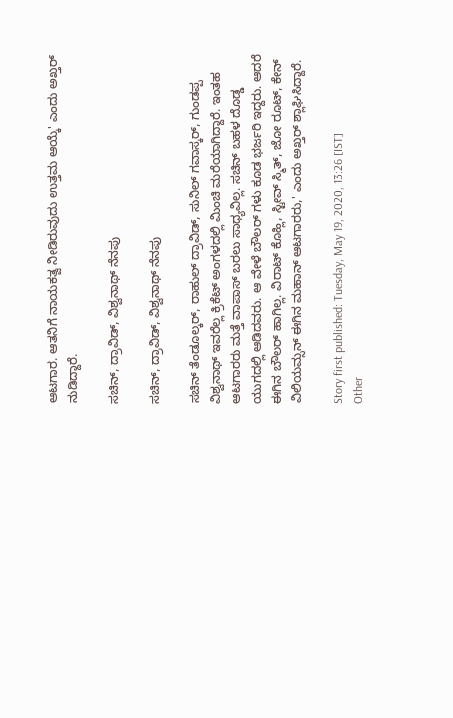ಆಟಗಾರ. ಆತನಿಗೆ ನಾಯಕತ್ವ ನೀಡಿರುವುದು ಉತ್ತಮ ಆಯ್ಕೆ' ಎಂದು ಅಖ್ತರ್ ನುಡಿದ್ದಾರೆ.

ಸಚಿನ್, ದ್ರಾವಿಡ್, ವಿಶ್ವನಾಥ್ ನೆನಪು

ಸಚಿನ್, ದ್ರಾವಿಡ್, ವಿಶ್ವನಾಥ್ ನೆನಪು

ಸಚಿನ್ ತೆಂಡೂಲ್ಕರ್, ರಾಹುಲ್ ದ್ರಾವಿಡ್, ಸುನಿಲ್ ಗವಾಸ್ಕರ್, ಗುಂಡಪ್ಪ ವಿಶ್ವನಾಥ್ ಇವರೆಲ್ಲ ಕ್ರಿಕೆಟ್ ಅಂಗಳದಲ್ಲಿ ಮಿಂಚಿ ಮರೆಯಾಗಿದ್ದಾರೆ. ಇಂತಹ ಆಟಗಾರರು ಮತ್ತೆ ವಾಪಾಸ್ ಬರಲು ಸಾಧ್ಯವಿಲ್ಲ. ಸಚಿನ್ ಬಹಳ ದೊಡ್ಡ ಯುಗದಲ್ಲಿ ಆಡಿದವರು. ಆ ವೇಳೆ ಬೌಲರ್ ಗಳು ಕೂಡ ಭರ್ಜರಿ ಇದ್ದರು. ಆದರೆ ಈಗಿನ ಬೌಲರ್ ಹಾಗಿಲ್ಲ. ವಿರಾಟ್ ಕೊಹ್ಲಿ, ಸ್ಟೀವ್ ಸ್ಮಿತ್, ಜೋ ರೂಟ್, ಕೇನ್ ವಿಲಿಯಮ್ಸನ್ ಈಗಿನ ಮಹಾನ್ ಆಟಗಾರರು,' ಎಂದು ಅಖ್ತರ್ ಶ್ಲಾಘಿಸಿದ್ದಾರೆ.

Story first published: Tuesday, May 19, 2020, 13:26 [IST]
Other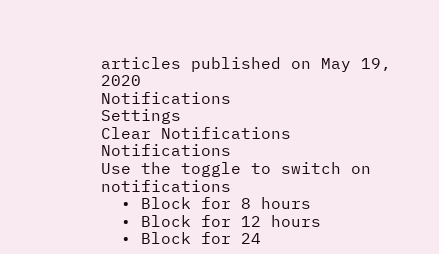articles published on May 19, 2020
Notifications
Settings
Clear Notifications
Notifications
Use the toggle to switch on notifications
  • Block for 8 hours
  • Block for 12 hours
  • Block for 24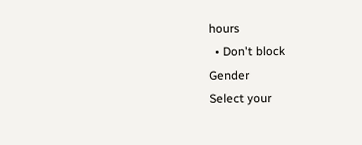hours
  • Don't block
Gender
Select your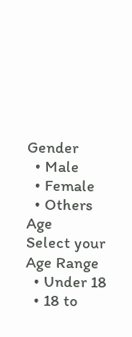Gender
  • Male
  • Female
  • Others
Age
Select your Age Range
  • Under 18
  • 18 to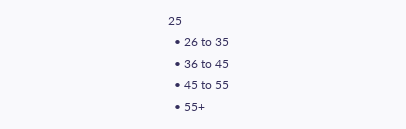25
  • 26 to 35
  • 36 to 45
  • 45 to 55
  • 55+